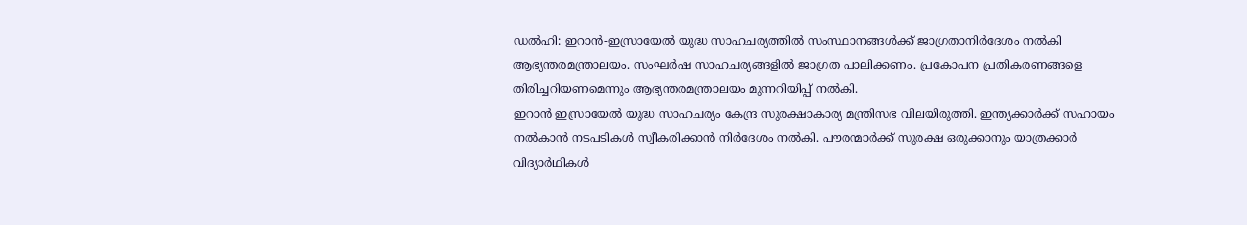ഡൽഹി: ഇറാൻ-ഇസ്രായേൽ യുദ്ധ സാഹചര്യത്തിൽ സംസ്ഥാനങ്ങൾക്ക് ജാഗ്രതാനിർദേശം നൽകി ആഭ്യന്തരമന്ത്രാലയം. സംഘർഷ സാഹചര്യങ്ങളിൽ ജാഗ്രത പാലിക്കണം. പ്രകോപന പ്രതികരണങ്ങളെ തിരിച്ചറിയണമെന്നും ആഭ്യന്തരമന്ത്രാലയം മുന്നറിയിപ്പ് നൽകി.
ഇറാൻ ഇസ്രായേൽ യുദ്ധ സാഹചര്യം കേന്ദ്ര സുരക്ഷാകാര്യ മന്ത്രിസഭ വിലയിരുത്തി. ഇന്ത്യക്കാർക്ക് സഹായം നൽകാൻ നടപടികൾ സ്വീകരിക്കാൻ നിർദേശം നൽകി. പൗരന്മാർക്ക് സുരക്ഷ ഒരുക്കാനും യാത്രക്കാർ വിദ്യാർഥികൾ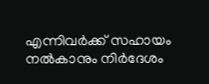എന്നിവർക്ക് സഹായം നൽകാനും നിർദേശം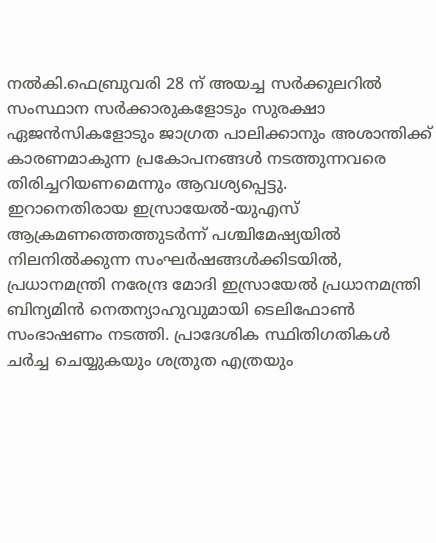നൽകി.ഫെബ്രുവരി 28 ന് അയച്ച സർക്കുലറിൽ സംസ്ഥാന സർക്കാരുകളോടും സുരക്ഷാ ഏജൻസികളോടും ജാഗ്രത പാലിക്കാനും അശാന്തിക്ക് കാരണമാകുന്ന പ്രകോപനങ്ങൾ നടത്തുന്നവരെ തിരിച്ചറിയണമെന്നും ആവശ്യപ്പെട്ടു.
ഇറാനെതിരായ ഇസ്രായേൽ-യുഎസ് ആക്രമണത്തെത്തുടർന്ന് പശ്ചിമേഷ്യയിൽ നിലനിൽക്കുന്ന സംഘർഷങ്ങൾക്കിടയിൽ, പ്രധാനമന്ത്രി നരേന്ദ്ര മോദി ഇസ്രായേൽ പ്രധാനമന്ത്രി ബിന്യമിൻ നെതന്യാഹുവുമായി ടെലിഫോൺ സംഭാഷണം നടത്തി. പ്രാദേശിക സ്ഥിതിഗതികൾ ചർച്ച ചെയ്യുകയും ശത്രുത എത്രയും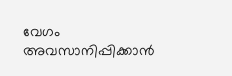വേഗം അവസാനിപ്പിക്കാൻ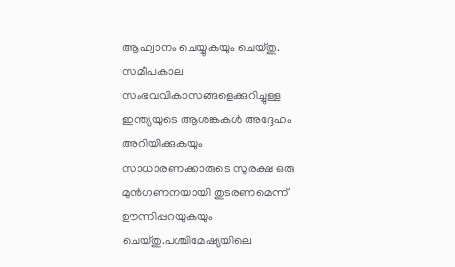ആഹ്വാനം ചെയ്യുകയും ചെയ്തു. സമീപകാല സംഭവവികാസങ്ങളെക്കുറിച്ചുള്ള ഇന്ത്യയുടെ ആശങ്കകൾ അദ്ദേഹം അറിയിക്കുകയും സാധാരണക്കാരുടെ സുരക്ഷ ഒരു മുൻഗണനയായി തുടരണമെന്ന് ഊന്നിപ്പറയുകയും ചെയ്തു.പശ്ചിമേഷ്യയിലെ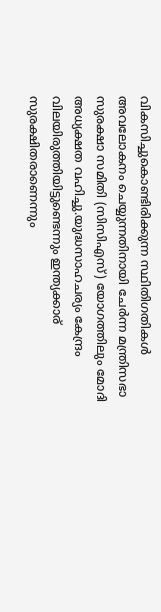വികസിച്ചുകൊണ്ടിരിക്കുന്ന സ്ഥിതിഗതികൾ അവലോകനം ചെയ്യുന്നതിനായി ചേർന്ന മന്ത്രിസഭാ സുരക്ഷാ സമിതി (സിസിഎസ്) യോഗത്തിലും മോദി അധ്യക്ഷത വഹിച്ചു.യുദ്ധസാഹചര്യം കേന്ദ്രം വിലയിരുത്തിയിട്ടുണ്ടെന്നും ഇന്ത്യക്കാര് സുരക്ഷിതരാണെന്നും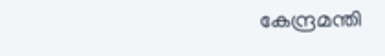കേന്ദ്രമന്തി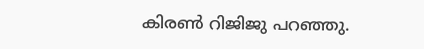കിരൺ റിജിജു പറഞ്ഞു.